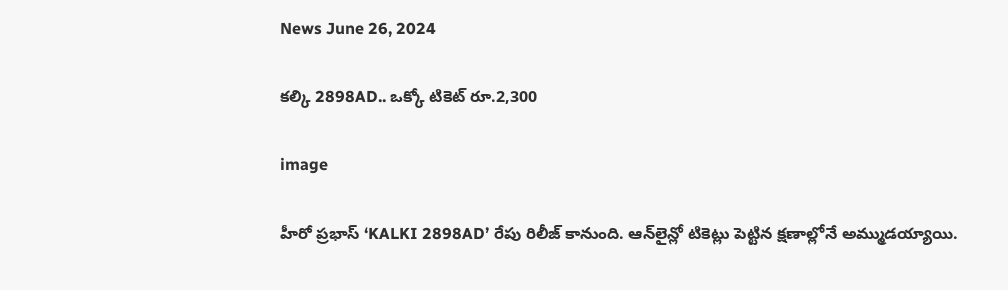News June 26, 2024

కల్కి 2898AD.. ఒక్కో టికెట్ రూ.2,300

image

హీరో ప్రభాస్ ‘KALKI 2898AD’ రేపు రిలీజ్ కానుంది. ఆన్‌లైన్లో టికెట్లు పెట్టిన క్షణాల్లోనే అమ్ముడయ్యాయి.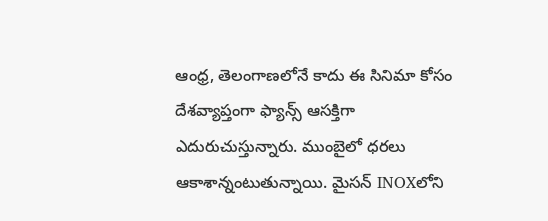ఆంధ్ర, తెలంగాణలోనే కాదు ఈ సినిమా కోసం దేశవ్యాప్తంగా ఫ్యాన్స్ ఆసక్తిగా ఎదురుచుస్తున్నారు. ముంబైలో ధరలు ఆకాశాన్నంటుతున్నాయి. మైసన్ INOXలోని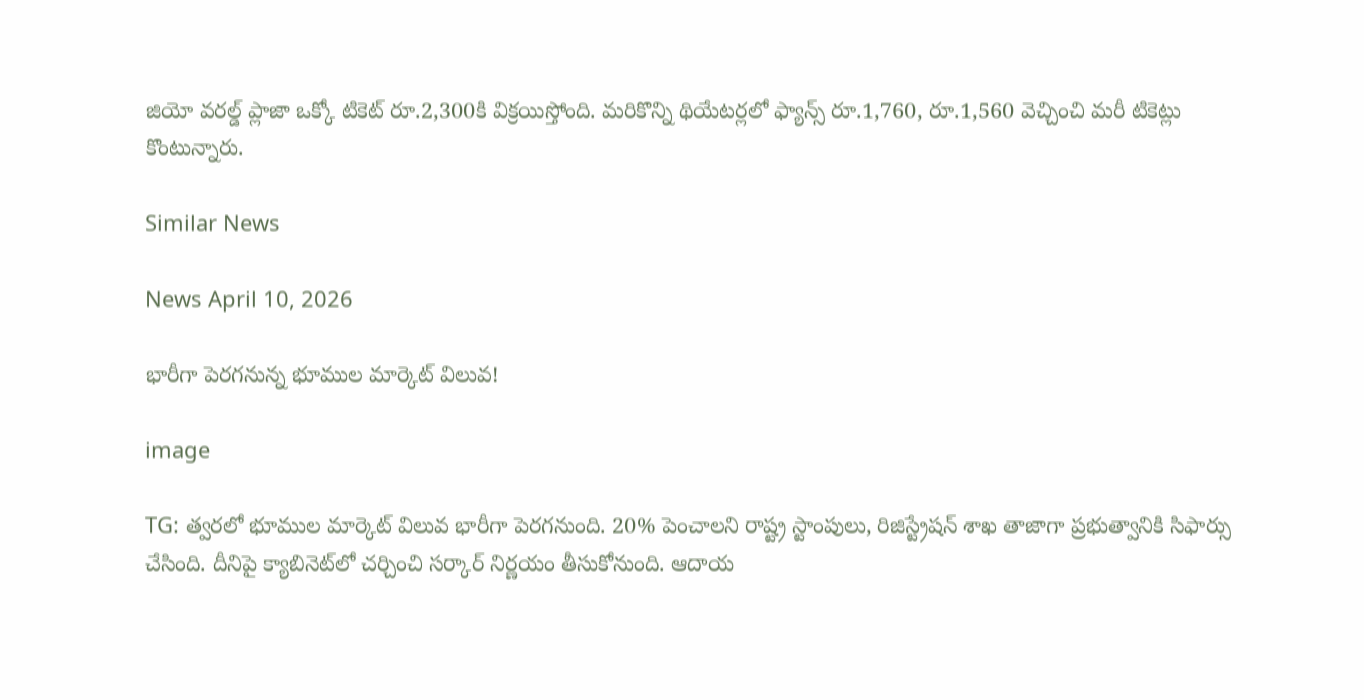జియో వరల్డ్ ప్లాజా ఒక్కో టికెట్ రూ.2,300కి విక్రయిస్తోంది. మరికొన్ని థియేటర్లలో ఫ్యాన్స్ రూ.1,760, రూ.1,560 వెచ్చించి మరీ టికెట్లు కొంటున్నారు.

Similar News

News April 10, 2026

భారీగా పెరగనున్న భూముల మార్కెట్ విలువ!

image

TG: త్వరలో భూముల మార్కెట్ విలువ భారీగా పెరగనుంది. 20% పెంచాలని రాష్ట్ర స్టాంపులు, రిజిస్ట్రేషన్ శాఖ తాజాగా ప్రభుత్వానికి సిఫార్సు చేసింది. దీనిపై క్యాబినెట్‌లో చర్చించి సర్కార్ నిర్ణయం తీసుకోనుంది. ఆదాయ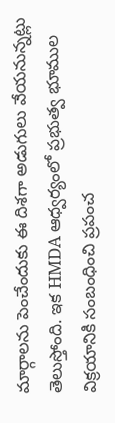మార్గాలను పెంచేందుకు ఈ దిశగా అడుగులు వేయనున్నట్లు తెలుస్తోంది. ఇక HMDA ఆధ్వర్యంలో ప్రభుత్వ భూముల విక్రయానికి సంబంధించి ప్రపంచ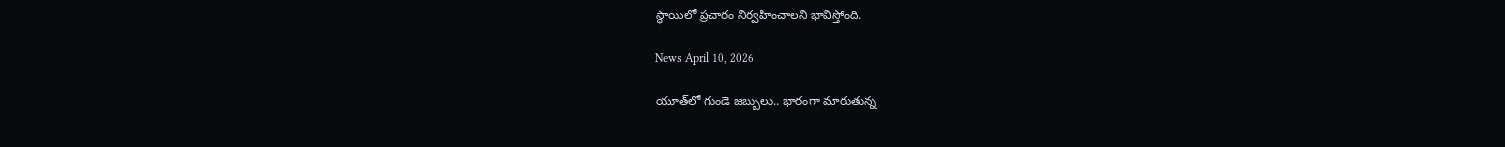స్థాయిలో ప్రచారం నిర్వహించాలని భావిస్తోంది.

News April 10, 2026

యూత్‌లో గుండె జబ్బులు.. భారంగా మారుతున్న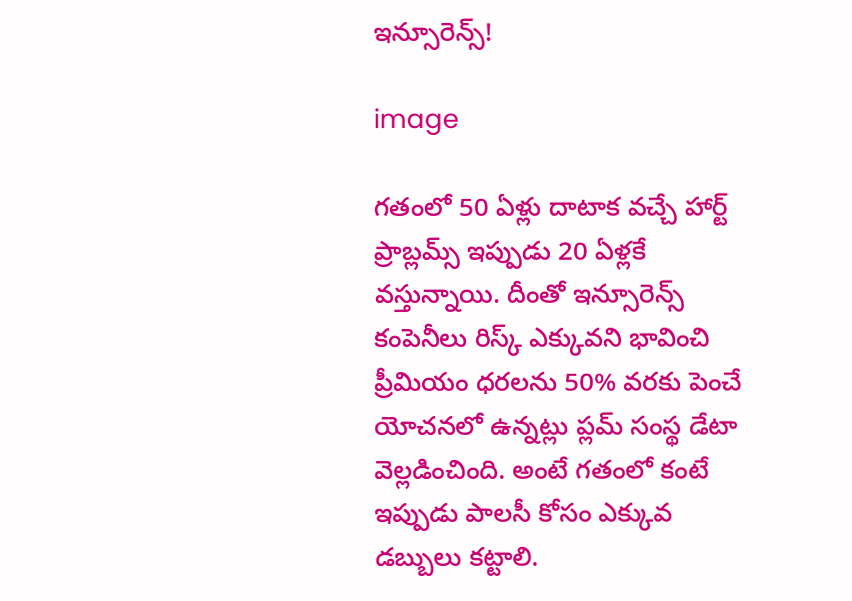ఇన్సూరెన్స్!

image

గతంలో 50 ఏళ్లు దాటాక వచ్చే హార్ట్ ప్రాబ్లమ్స్ ఇప్పుడు 20 ఏళ్లకే వస్తున్నాయి. దీంతో ఇన్సూరెన్స్ కంపెనీలు రిస్క్ ఎక్కువని భావించి ప్రీమియం ధరలను 50% వరకు పెంచే యోచనలో ఉన్నట్లు ప్లమ్ సంస్థ డేటా వెల్లడించింది. అంటే గతంలో కంటే ఇప్పుడు పాలసీ కోసం ఎక్కువ డబ్బులు కట్టాలి.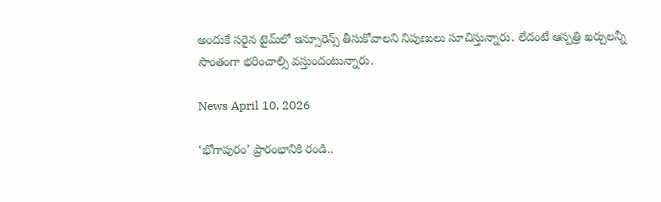అందుకే సరైన టైమ్‌లో ఇన్సూరెన్స్ తీసుకోవాలని నిపుణులు సూచిస్తున్నారు. లేదంటే ఆస్పత్రి ఖర్చులన్నీ సొంతంగా భరించాల్సి వస్తుందంటున్నారు.

News April 10, 2026

‘భోగాపురం’ ప్రారంభానికి రండి..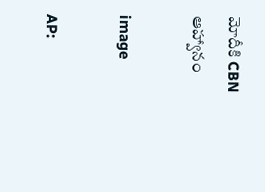మోదీకి CBN ఆహ్వానం

image

AP: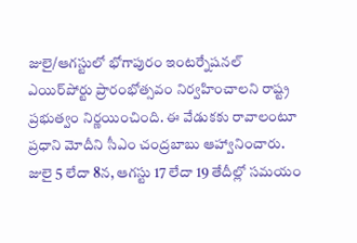జులై/ఆగస్టులో భోగాపురం ఇంటర్నేషనల్ ఎయిర్‌పోర్టు ప్రారంభోత్సవం నిర్వహించాలని రాష్ట్ర ప్రభుత్వం నిర్ణయించింది. ఈ వేడుకకు రావాలంటూ ప్రధాని మోదీని సీఎం చంద్రబాబు ఆహ్వానించారు. జులై 5 లేదా 8న, ఆగస్టు 17 లేదా 19 తేదీల్లో సమయం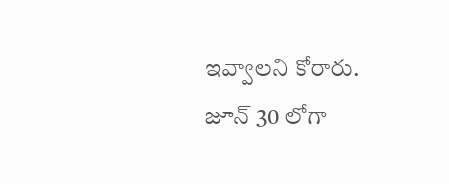ఇవ్వాలని కోరారు. జూన్ 30 లోగా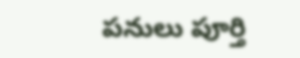పనులు పూర్తి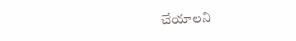చేయాలని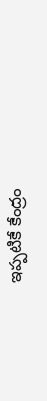ఇప్పటికే కేంద్రం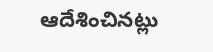ఆదేశించినట్లు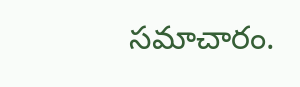సమాచారం.